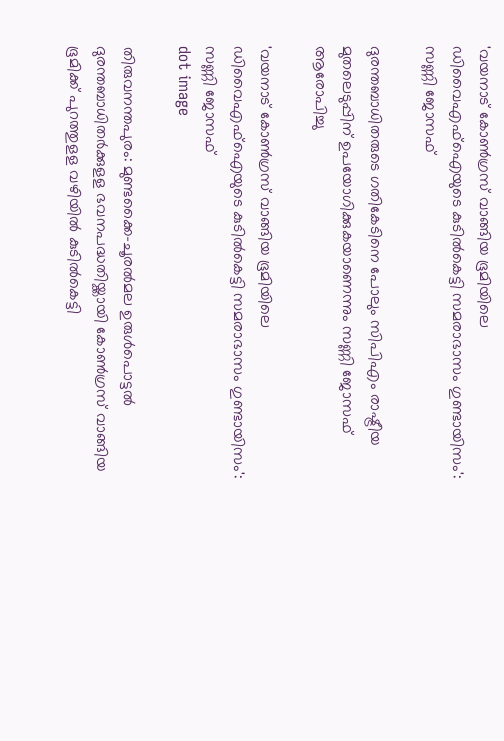'വയനാട് കോണ്‍ഗ്രസ് വാങ്ങിയ ഭൂമിയിലെ ഡിവൈഎഫ്‌ഐയുടെ കുടില്‍കെട്ടി സമരാഭാസം ഗുണ്ടായിസം': സണ്ണി ജോസഫ്

ദുരന്തബാധിതരുടെ ഗതികേടിനെ പോലും സിപിഎം രാഷ്ട്രീയ മുതലെടുപ്പിന് ഉപയോഗിക്കുകയാണെന്നും സണ്ണി ജോസഫ് ആരോപിച്ചു

'വയനാട് കോണ്‍ഗ്രസ് വാങ്ങിയ ഭൂമിയിലെ ഡിവൈഎഫ്‌ഐയുടെ കുടില്‍കെട്ടി സമരാഭാസം ഗുണ്ടായിസം': സണ്ണി ജോസഫ്
dot image

തിരുവനന്തപുരം: മുണ്ടക്കൈ-ചൂരല്‍മല ഉരുള്‍പൊട്ടല്‍ ദുരന്തബാധിതര്‍ക്കുളള ഭവനപദ്ധതിയ്ക്കായി കോണ്‍ഗ്രസ് വാങ്ങിയ ഭൂമിക്ക് പുറത്തുളള വഴിയില്‍ കുടില്‍കെട്ടി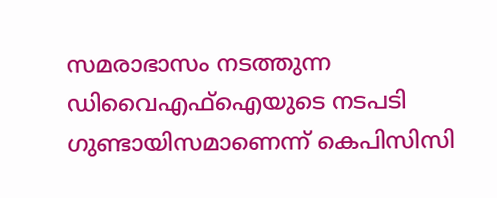സമരാഭാസം നടത്തുന്ന ഡിവൈഎഫ്‌ഐയുടെ നടപടി ഗുണ്ടായിസമാണെന്ന് കെപിസിസി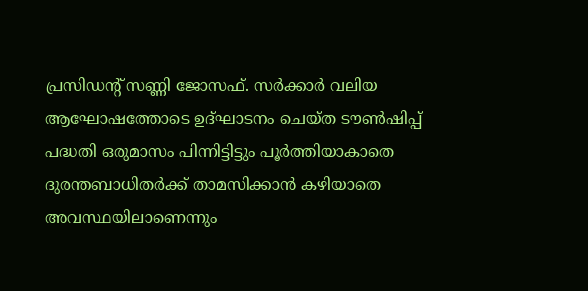പ്രസിഡന്റ് സണ്ണി ജോസഫ്. സര്‍ക്കാര്‍ വലിയ ആഘോഷത്തോടെ ഉദ്ഘാടനം ചെയ്ത ടൗണ്‍ഷിപ്പ് പദ്ധതി ഒരുമാസം പിന്നിട്ടിട്ടും പൂര്‍ത്തിയാകാതെ ദുരന്തബാധിതര്‍ക്ക് താമസിക്കാന്‍ കഴിയാതെ അവസ്ഥയിലാണെന്നും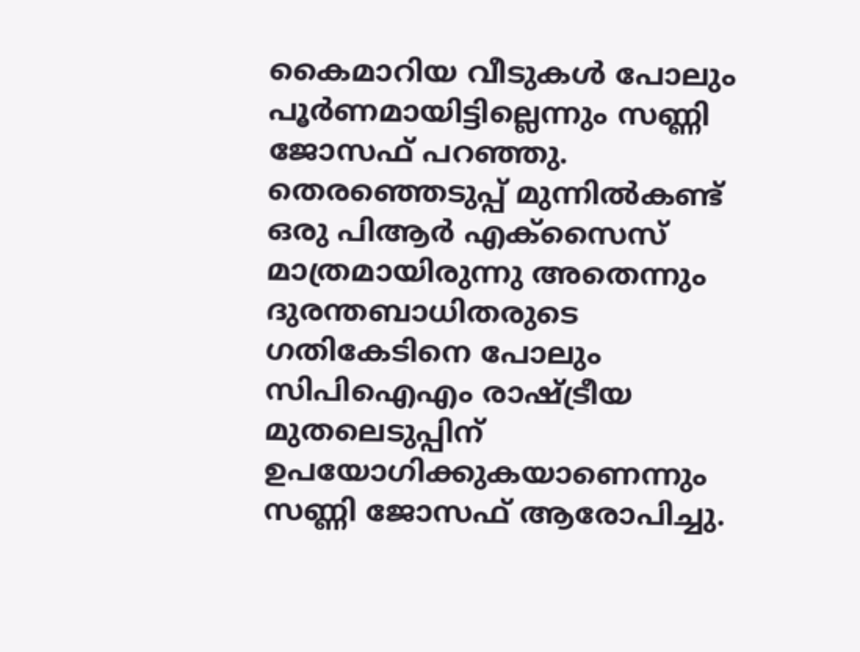കൈമാറിയ വീടുകള്‍ പോലും പൂര്‍ണമായിട്ടില്ലെന്നും സണ്ണി ജോസഫ് പറഞ്ഞു. തെരഞ്ഞെടുപ്പ് മുന്നില്‍കണ്ട് ഒരു പിആര്‍ എക്‌സൈസ് മാത്രമായിരുന്നു അതെന്നും ദുരന്തബാധിതരുടെ ഗതികേടിനെ പോലും സിപിഐഎം രാഷ്ട്രീയ മുതലെടുപ്പിന് ഉപയോഗിക്കുകയാണെന്നും സണ്ണി ജോസഫ് ആരോപിച്ചു.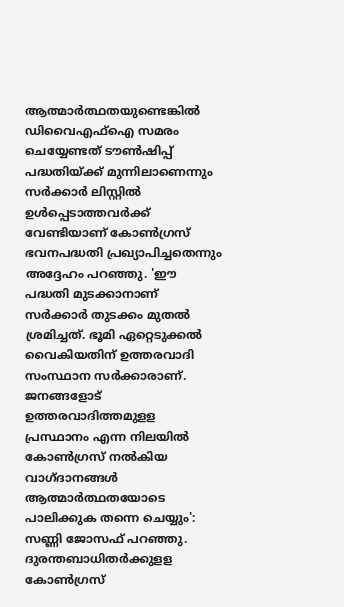ആത്മാര്‍ത്ഥതയുണ്ടെങ്കില്‍ ഡിവൈഎഫ്‌ഐ സമരം ചെയ്യേണ്ടത് ടൗണ്‍ഷിപ്പ് പദ്ധതിയ്ക്ക് മുന്നിലാണെന്നും സര്‍ക്കാര്‍ ലിസ്റ്റില്‍ ഉള്‍പ്പെടാത്തവര്‍ക്ക് വേണ്ടിയാണ് കോണ്‍ഗ്രസ് ഭവനപദ്ധതി പ്രഖ്യാപിച്ചതെന്നും അദ്ദേഹം പറഞ്ഞു. 'ഈ പദ്ധതി മുടക്കാനാണ് സര്‍ക്കാര്‍ തുടക്കം മുതല്‍ ശ്രമിച്ചത്. ഭൂമി ഏറ്റെടുക്കല്‍ വൈകിയതിന് ഉത്തരവാദി സംസ്ഥാന സര്‍ക്കാരാണ്. ജനങ്ങളോട് ഉത്തരവാദിത്തമുളള പ്രസ്ഥാനം എന്ന നിലയില്‍ കോണ്‍ഗ്രസ് നല്‍കിയ വാഗ്ദാനങ്ങള്‍ ആത്മാര്‍ത്ഥതയോടെ പാലിക്കുക തന്നെ ചെയ്യും': സണ്ണി ജോസഫ് പറഞ്ഞു. ദുരന്തബാധിതര്‍ക്കുളള കോണ്‍ഗ്രസ്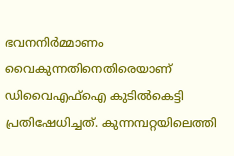ഭവനനിര്‍മ്മാണം വൈകുന്നതിനെതിരെയാണ് ഡിവൈഎഫ്‌ഐ കുടില്‍കെട്ടി പ്രതിഷേധിച്ചത്. കുന്നമ്പറ്റയിലെത്തി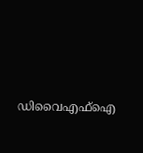ഡിവൈഎഫ്‌ഐ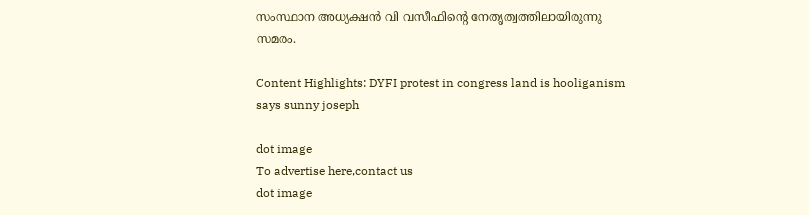സംസ്ഥാന അധ്യക്ഷന്‍ വി വസീഫിന്റെ നേതൃത്വത്തിലായിരുന്നു സമരം.

Content Highlights: DYFI protest in congress land is hooliganism says sunny joseph

dot image
To advertise here,contact us
dot image